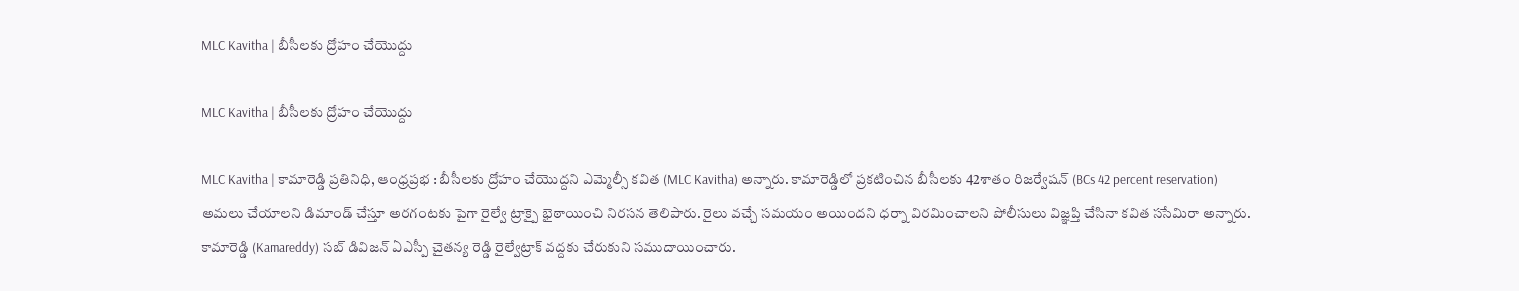MLC Kavitha | బీసీలకు ద్రోహం చేయొద్దు

MLC Kavitha | బీసీలకు ద్రోహం చేయొద్దు

MLC Kavitha | కామారెడ్డి ప్రతినిధి, ఆంధ్రప్రభ : బీసీలకు ద్రోహం చేయొద్దని ఎమ్మెల్సీ కవిత (MLC Kavitha) అన్నారు. కామారెడ్డిలో ప్రకటించిన బీసీలకు 42శాతం రిజర్వేషన్ (BCs 42 percent reservation) అమలు చేయాలని డిమాండ్ చేస్తూ అరగంటకు పైగా రైల్వే ట్రాక్పై భైఠాయించి నిరసన తెలిపారు. రైలు వచ్చే సమయం అయిందని ధర్నా విరమించాలని పోలీసులు విజ్ఞప్తి చేసినా కవిత ససేమిరా అన్నారు. కామారెడ్డి (Kamareddy) సబ్ డివిజన్ ఏఎస్పీ చైతన్య రెడ్డి రైల్వేట్రాక్ వద్దకు చేరుకుని సముదాయించారు.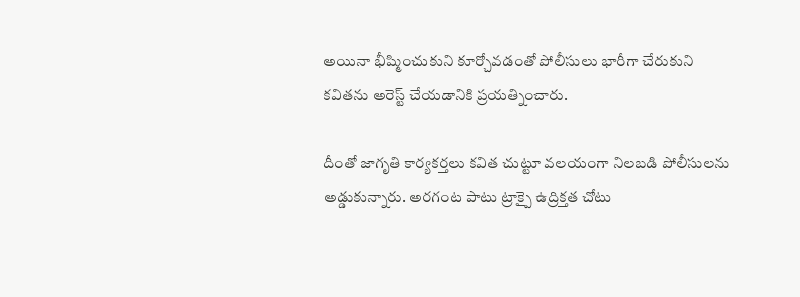అయినా భీష్మించుకుని కూర్చోవడంతో పోలీసులు భారీగా చేరుకుని కవితను అరెస్ట్ చేయడానికి ప్రయత్నించారు.

దీంతో జాగృతి కార్యకర్తలు కవిత చుట్టూ వలయంగా నిలబడి పోలీసులను అడ్డుకున్నారు. అరగంట పాటు ట్రాక్పై ఉద్రిక్తత చోటు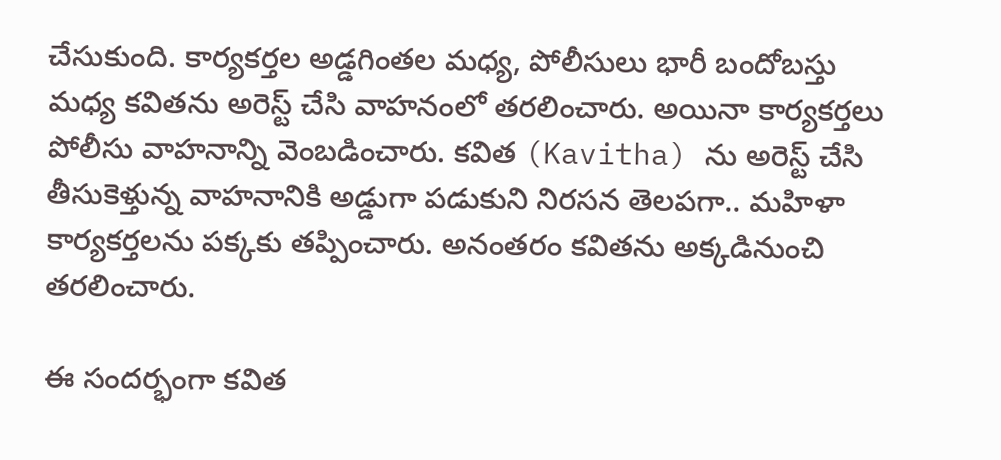చేసుకుంది. కార్యకర్తల అడ్డగింతల మధ్య, పోలీసులు భారీ బందోబస్తు మధ్య కవితను అరెస్ట్ చేసి వాహనంలో తరలించారు. అయినా కార్యకర్తలు పోలీసు వాహనాన్ని వెంబడించారు. కవిత (Kavitha) ను అరెస్ట్ చేసి తీసుకెళ్తున్న వాహనానికి అడ్డుగా పడుకుని నిరసన తెలపగా.. మహిళా కార్యకర్తలను పక్కకు తప్పించారు. అనంతరం కవితను అక్కడినుంచి తరలించారు.

ఈ సందర్భంగా కవిత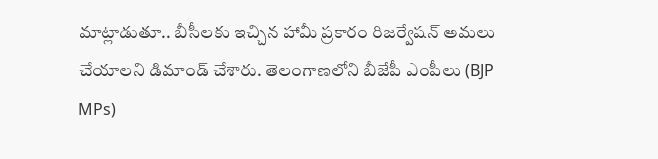మాట్లాడుతూ.. బీసీలకు ఇచ్చిన హామీ ప్రకారం రిజర్వేషన్ అమలు చేయాలని డిమాండ్ చేశారు. తెలంగాణలోని బీజేపీ ఎంపీలు (BJP MPs)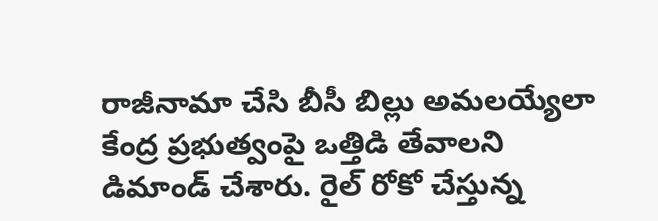రాజీనామా చేసి బీసీ బిల్లు అమలయ్యేలా కేంద్ర ప్రభుత్వంపై ఒత్తిడి తేవాలని డిమాండ్ చేశారు. రైల్ రోకో చేస్తున్న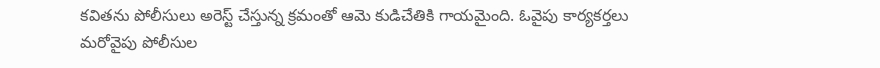కవితను పోలీసులు అరెస్ట్ చేస్తున్న క్రమంతో ఆమె కుడిచేతికి గాయమైంది. ఓవైపు కార్యకర్తలు మరోవైపు పోలీసుల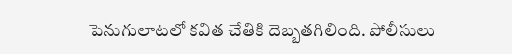పెనుగులాటలో కవిత చేతికి దెబ్బతగిలింది. పోలీసులు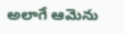అలాగే ఆమెను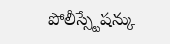పోలీస్స్టేషన్కు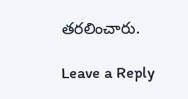తరలించారు.

Leave a Reply